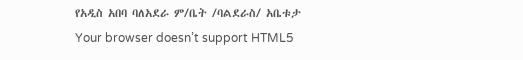የአዲስ አበባ ባለአደራ ም/ቤት /ባልደራስ/ አቤቱታ
Your browser doesn’t support HTML5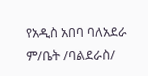የአዲስ አበባ ባለአደራ ም/ቤት /ባልደራስ/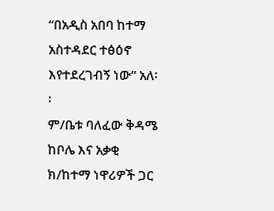“በአዲስ አበባ ከተማ አስተዳደር ተፅዕኖ እየተደረገብኝ ነው” አለ፡፡
ም/ቤቱ ባለፈው ቅዳሜ ከቦሌ እና አቃቂ ክ/ከተማ ነዋሪዎች ጋር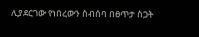ሊያደርገው የነበረውን ስብሰባ በፀጥታ ስጋት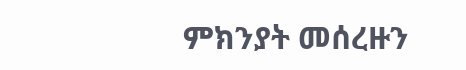ምክንያት መሰረዙን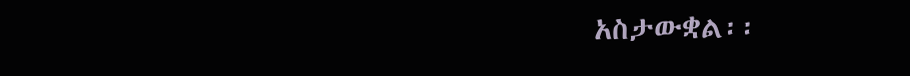አስታውቋል፡፡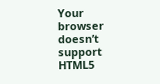Your browser doesn’t support HTML5